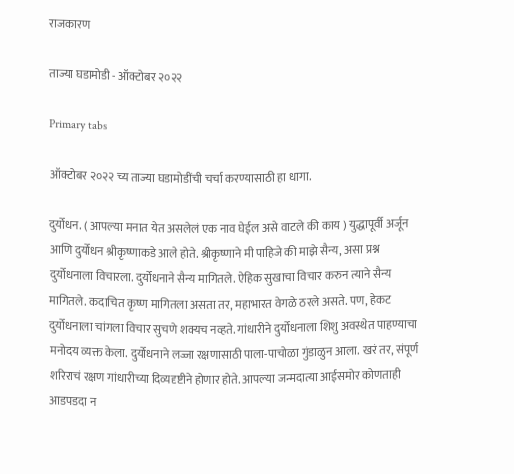राजकारण

ताज्या घडामोडी - ऑक्टोबर २०२२

Primary tabs

ऑक्टोबर २०२२ च्य ताज्या घडामोडींची चर्चा करण्यासाठी हा धागा.

दुर्योधन. ( आपल्या मनात येत असलेलं एक नाव घेईल असे वाटले की काय ) युद्धापूर्वी अर्जून आणि दुर्योधन श्रीकृष्णाकडे आले होते. श्रीकृष्णाने मी पाहिजे की माझे सैन्य, असा प्रश्न दुर्योधनाला विचारला. दुर्योधनाने सैन्य मागितले. ऐहिक सुखाचा विचार करुन त्याने सैन्य मागितले. कदाचित कृष्ण मागितला असता तर, महाभारत वेगळे ठरले असते. पण, हेकट दुर्योधनाला चांगला विचार सुचणे शक्यच नव्हते. गांधारीने दुर्योधनाला शिशु अवस्थेत पाहण्याचा मनोदय व्यक्त केला. दुर्योधनाने लज्जा रक्षणासाठी पाला-पाचोळा गुंडाळुन आला. खरं तर, संपूर्ण शरिराचं रक्षण गांधारीच्या दिव्यदृष्टीने होणार होते. आपल्या जन्मदात्या आईसमोर कोणताही आडपडदा न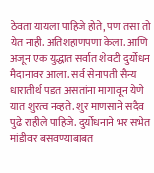ठेवता यायला पाहिजे होते, पण तसा तो येत नाही. अतिशहाणपणा केला. आणि अजून एक युद्धात सर्वात शेवटी दुर्योधन मैदानावर आला. सर्व सेनापती सैन्य धारातीर्थ पडत असतांना मागावून येणे यात शुरत्व नव्हते. शुर माणसाने सदैव पुढे राहीले पाहिजे. दुर्योधनाने भर सभेत मांडीवर बसवण्याबाबत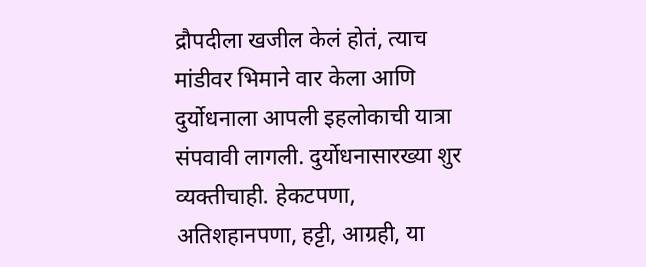द्रौपदीला खजील केलं होतं, त्याच मांडीवर भिमाने वार केला आणि दुर्योधनाला आपली इहलोकाची यात्रा संपवावी लागली. दुर्योधनासारख्या शुर व्यक्तीचाही. हेकटपणा, अतिशहानपणा, हट्टी, आग्रही, या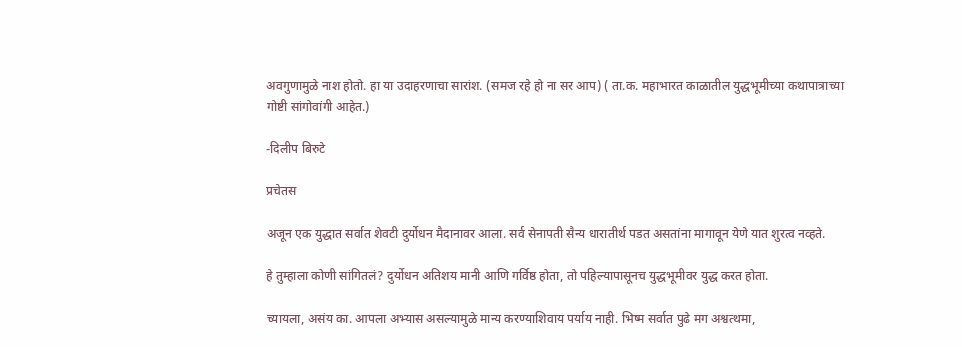अवगुणामुळे नाश होतो. हा या उदाहरणाचा सारांश. (समज रहे हो ना सर आप) ( ता.क. महाभारत काळातील युद्धभूमीच्या कथापात्राच्या गोष्टी सांगोवांगी आहेत.)

-दिलीप बिरुटे

प्रचेतस

अजून एक युद्धात सर्वात शेवटी दुर्योधन मैदानावर आला. सर्व सेनापती सैन्य धारातीर्थ पडत असतांना मागावून येणे यात शुरत्व नव्हते.

हे तुम्हाला कोणी सांगितलं? दुर्योधन अतिशय मानी आणि गर्विष्ठ होता, तो पहिल्यापासूनच युद्धभूमीवर युद्ध करत होता.

च्यायला, असंय का. आपला अभ्यास असल्यामुळे मान्य करण्याशिवाय पर्याय नाही. भिष्म सर्वात पुढे मग अश्वत्थमा,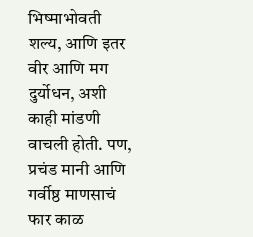भिष्माभोवती शल्य, आणि इतर वीर आणि मग दुर्योधन, अशी काही मांडणी वाचली होती. पण, प्रचंड मानी आणि गर्वीष्ठ माणसाचं फार काळ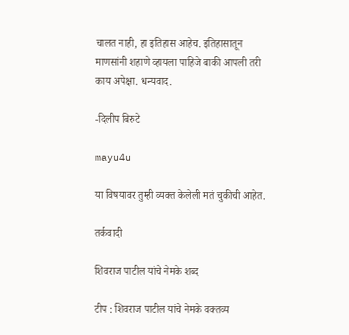चालत नाही, हा इतिहास आहेच. इतिहासातून माणसांनी शहाणे व्हायला पाहिजे बाकी आपली तरी काय अपेक्षा. धन्यवाद.

-दिलीप बिरुटे

mayu4u

या विषयावर तुम्ही व्यक्त केलेली मतं चुकीची आहेत.

तर्कवादी

शिवराज पाटील यांचे नेमके शब्द

टीप : शिवराज पाटील यांचे नेमके वक्तव्य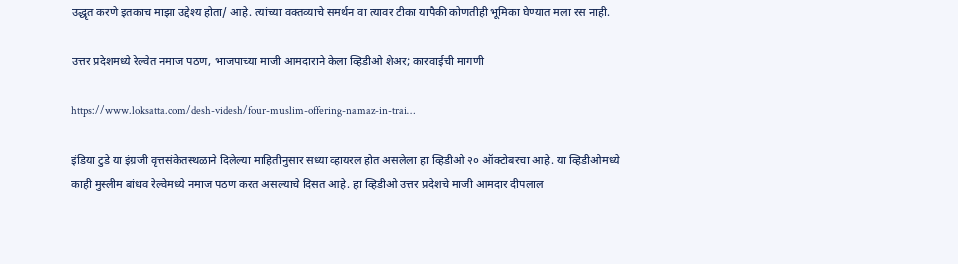उद्धृत करणे इतकाच माझा उद्देश्य होता/ आहे. त्यांच्या वक्तव्याचे समर्थन वा त्यावर टीका यापैकी कोणतीही भूमिका घेण्यात मला रस नाही.

उत्तर प्रदेशमध्ये रेल्वेत नमाज पठण, भाजपाच्या माजी आमदाराने केला व्हिडीओ शेअर; कारवाईची मागणी

https://www.loksatta.com/desh-videsh/four-muslim-offering-namaz-in-trai…

इंडिया टुडे या इंग्रजी वृत्तसंकेतस्थळाने दिलेल्या माहितीनुसार सध्या व्हायरल होत असलेला हा व्हिडीओ २० ऑक्टोबरचा आहे. या व्हिडीओमध्ये काही मुस्लीम बांधव रेल्वेमध्ये नमाज पठण करत असल्याचे दिसत आहे. हा व्हिडीओ उत्तर प्रदेशचे माजी आमदार दीपलाल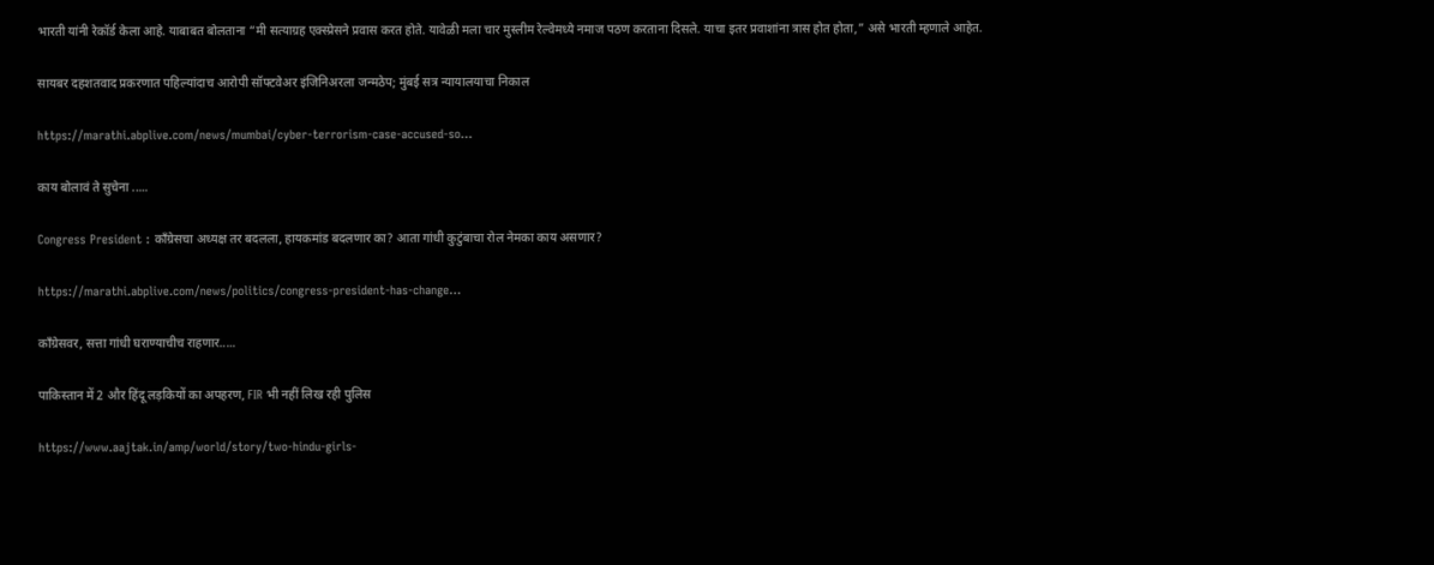भारती यांनी रेकॉर्ड केला आहे. याबाबत बोलताना “मी सत्याग्रह एक्स्प्रेसने प्रवास करत होते. यावेळी मला चार मुस्लीम रेल्वेमध्ये नमाज पठण करताना दिसले. याचा इतर प्रवाशांना त्रास होत होता,” असे भारती म्हणाले आहेत.

सायबर दहशतवाद प्रकरणात पहिल्यांदाच आरोपी सॉफ्टवेअर इंजिनिअरला जन्मठेप; मुंबई सत्र न्यायालयाचा निकाल

https://marathi.abplive.com/news/mumbai/cyber-terrorism-case-accused-so…

काय बोलावं ते सुचेना .....

Congress President : काँग्रेसचा अध्यक्ष तर बदलला, हायकमांड बदलणार का? आता गांधी कुटुंबाचा रोल नेमका काय असणार?

https://marathi.abplive.com/news/politics/congress-president-has-change…

कॉंग्रेसवर, सत्ता गांधी घराण्याचीच राहणार.....

पाकिस्तान में 2 और हिंदू लड़कियों का अपहरण, FIR भी नहीं लिख रही पुलिस

https://www.aajtak.in/amp/world/story/two-hindu-girls-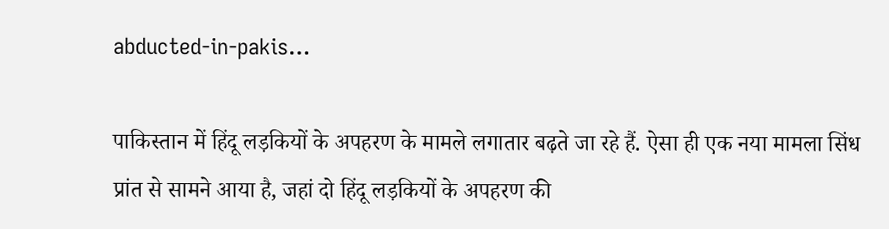abducted-in-pakis…

पाकिस्तान में हिंदू लड़कियों के अपहरण के मामले लगातार बढ़ते जा रहे हैं. ऐसा ही एक नया मामला सिंध प्रांत से सामने आया है, जहां दो हिंदू लड़कियों के अपहरण की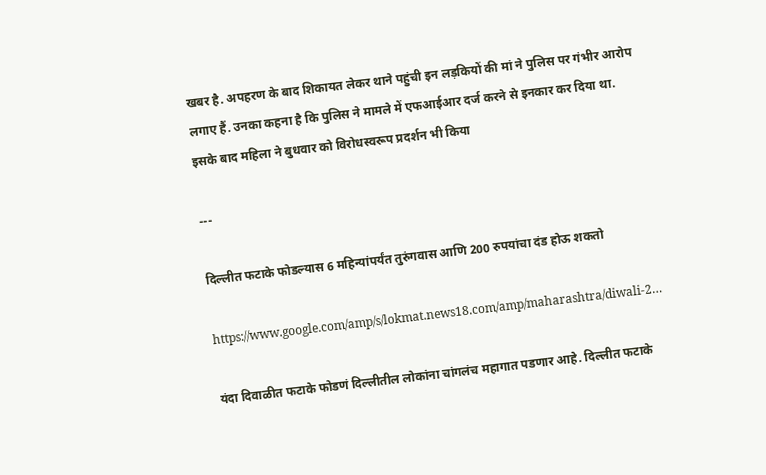खबर है. अपहरण के बाद शिकायत लेकर थाने पहुंची इन लड़कियों की मां ने पुलिस पर गंभीर आरोप लगाए हैं. उनका कहना है कि पुलिस ने मामले में एफआईआर दर्ज करने से इनकार कर दिया था. इसके बाद महिला ने बुधवार को विरोधस्वरूप प्रदर्शन भी किया

---

दिल्लीत फटाके फोडल्यास 6 महिन्यांपर्यंत तुरुंगवास आणि 200 रुपयांचा दंड होऊ शकतो

https://www.google.com/amp/s/lokmat.news18.com/amp/maharashtra/diwali-2…

यंदा दिवाळीत फटाके फोडणं दिल्लीतील लोकांना चांगलंच महागात पडणार आहे. दिल्लीत फटाके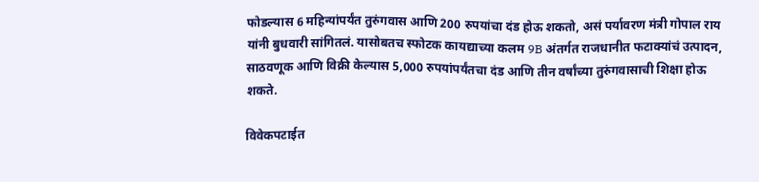फोडल्यास 6 महिन्यांपर्यंत तुरुंगवास आणि 200 रुपयांचा दंड होऊ शकतो, असं पर्यावरण मंत्री गोपाल राय यांनी बुधवारी सांगितलं. यासोबतच स्फोटक कायद्याच्या कलम 9B अंतर्गत राजधानीत फटाक्यांचं उत्पादन, साठवणूक आणि विक्री केल्यास 5,000 रुपयांपर्यंतचा दंड आणि तीन वर्षांच्या तुरुंगवासाची शिक्षा होऊ शकते.

विवेकपटाईत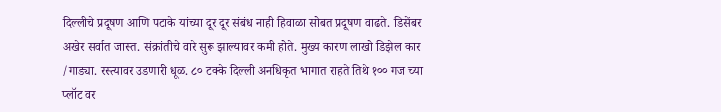दिल्लीचे प्रदूषण आणि पटाके यांच्या दूर दूर संबंध नाही हिवाळा सोबत प्रदूषण वाढते. डिसेंबर अखेर सर्वात जास्त. संक्रांतीचे वारे सुरू झाल्यावर कमी होते. मुख्य कारण लाखो डिझेल कार /गाड्या. रस्त्यावर उडणारी धूळ. ८० टक्के दिल्ली अनधिकृत भागात राहते तिथे १०० गज च्या प्लॉट वर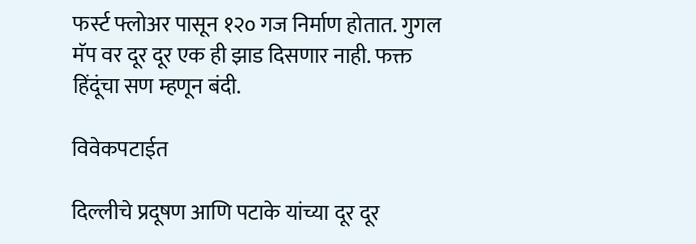फर्स्ट फ्लोअर पासून १२० गज निर्माण होतात. गुगल मॅप वर दूर दूर एक ही झाड दिसणार नाही. फक्त हिंदूंचा सण म्हणून बंदी.

विवेकपटाईत

दिल्लीचे प्रदूषण आणि पटाके यांच्या दूर दूर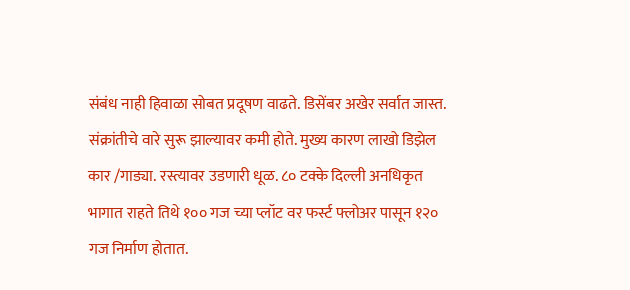संबंध नाही हिवाळा सोबत प्रदूषण वाढते. डिसेंबर अखेर सर्वात जास्त. संक्रांतीचे वारे सुरू झाल्यावर कमी होते. मुख्य कारण लाखो डिझेल कार /गाड्या. रस्त्यावर उडणारी धूळ. ८० टक्के दिल्ली अनधिकृत भागात राहते तिथे १०० गज च्या प्लॉट वर फर्स्ट फ्लोअर पासून १२० गज निर्माण होतात.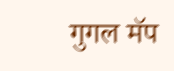गुगल मॅप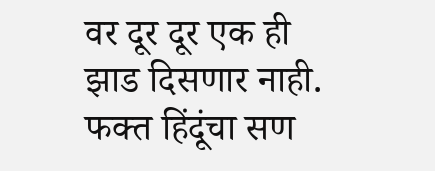वर दूर दूर एक ही झाड दिसणार नाही. फक्त हिंदूंचा सण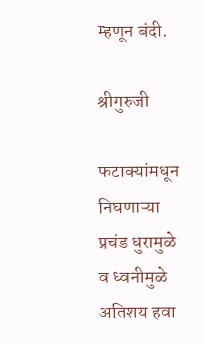म्हणून बंदी.

श्रीगुरुजी

फटाक्यांमधून निघणाऱ्या प्रचंड धुरामुळे व ध्वनीमुळे अतिशय हवा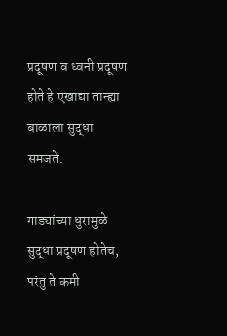प्रदूषण व ध्वनी प्रदूषण होते हे एखाद्या तान्ह्या बाळाला सुद्धा समजते.

गाड्यांच्या धुरामुळे सुद्धा प्रदूषण होतेच, परंतु ते कमी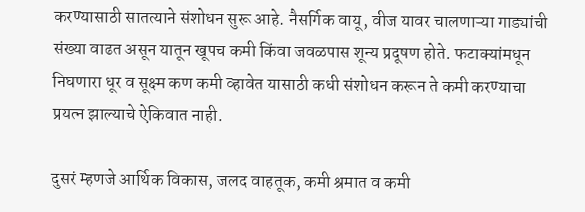करण्यासाठी सातत्याने संशोधन सुरू आहे. नैसर्गिक वायू, वीज यावर चालणाऱ्या गाड्यांची संख्या वाढत असून यातून खूपच कमी किंवा जवळपास शून्य प्रदूषण होते. फटाक्यांमधून निघणारा धूर व सूक्ष्म कण कमी व्हावेत यासाठी कधी संशोधन करून ते कमी करण्याचा प्रयत्न झाल्याचे ऐकिवात नाही.

दुसरं म्हणजे आर्थिक विकास, जलद वाहतूक, कमी श्रमात व कमी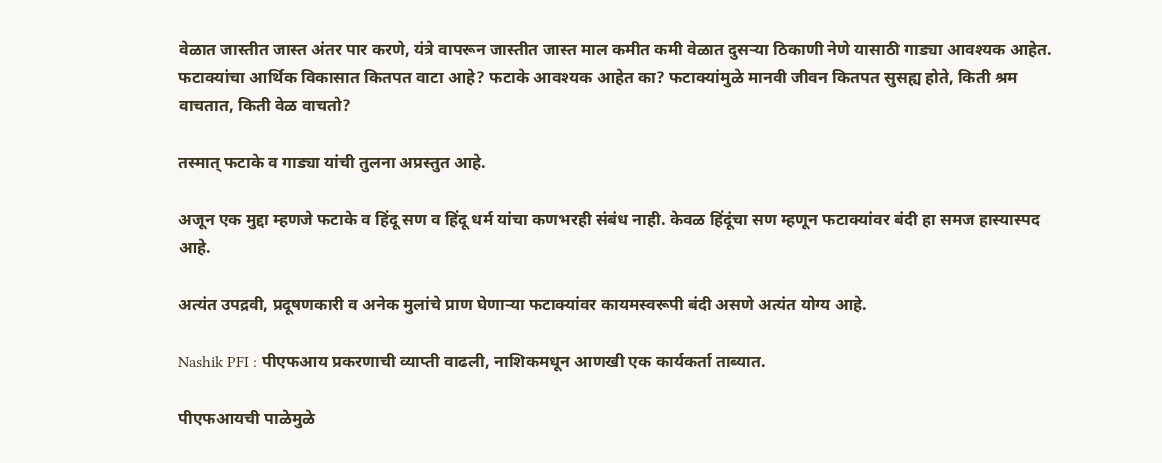वेळात जास्तीत जास्त अंतर पार करणे, यंत्रे वापरून जास्तीत जास्त माल कमीत कमी वेळात दुसऱ्या ठिकाणी नेणे यासाठी गाड्या आवश्यक आहेत. फटाक्यांचा आर्थिक विकासात कितपत वाटा आहे? फटाके आवश्यक आहेत का? फटाक्यांमुळे मानवी जीवन कितपत सुसह्य होते, किती श्रम वाचतात, किती वेळ वाचतो?

तस्मात् फटाके व गाड्या यांची तुलना अप्रस्तुत आहे.

अजून एक मुद्दा म्हणजे फटाके व हिंदू सण व हिंदू धर्म यांचा कणभरही संबंध नाही. केवळ हिंदूंचा सण म्हणून फटाक्यांवर बंदी हा समज हास्यास्पद आहे.

अत्यंत उपद्रवी, प्रदूषणकारी व अनेक मुलांचे प्राण घेणाऱ्या फटाक्यांवर कायमस्वरूपी बंदी असणे अत्यंत योग्य आहे.

Nashik PFI : पीएफआय प्रकरणाची व्याप्ती वाढली, नाशिकमधून आणखी एक कार्यकर्ता ताब्यात.

पीएफआयची पाळेमुळे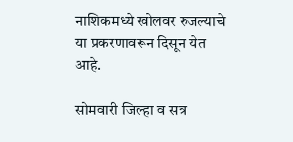नाशिकमध्ये खोलवर रुजल्याचे या प्रकरणावरून दिसून येत आहे.

सोमवारी जिल्हा व सत्र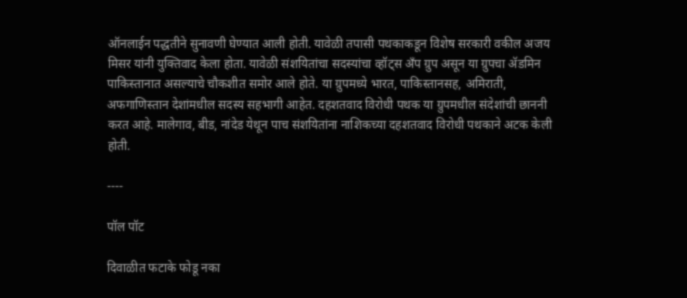ऑनलाईन पद्धतीने सुनावणी घेण्यात आली होती. यावेळी तपासी पथकाकडून विशेष सरकारी वकील अजय मिसर यांनी युक्तिवाद केला होता. यावेळी संशयितांचा सदस्यांचा व्हॉट्स अँप ग्रुप असून या ग्रुपचा ॲडमिन पाकिस्तानात असल्याचे चौकशीत समोर आले होते. या ग्रुपमध्ये भारत, पाकिस्तानसह, अमिराती, अफगाणिस्तान देशांमधील सदस्य सहभागी आहेत. दहशतवाद विरोधी पथक या ग्रुपमधील संदेशांची छाननी करत आहे. मालेगाव, बीड, नांदेड येथून पाच संशयितांना नाशिकच्या दहशतवाद विरोधी पथकाने अटक केली होती.

----

पॉल पॉट

दिवाळीत फटाके फोडू नका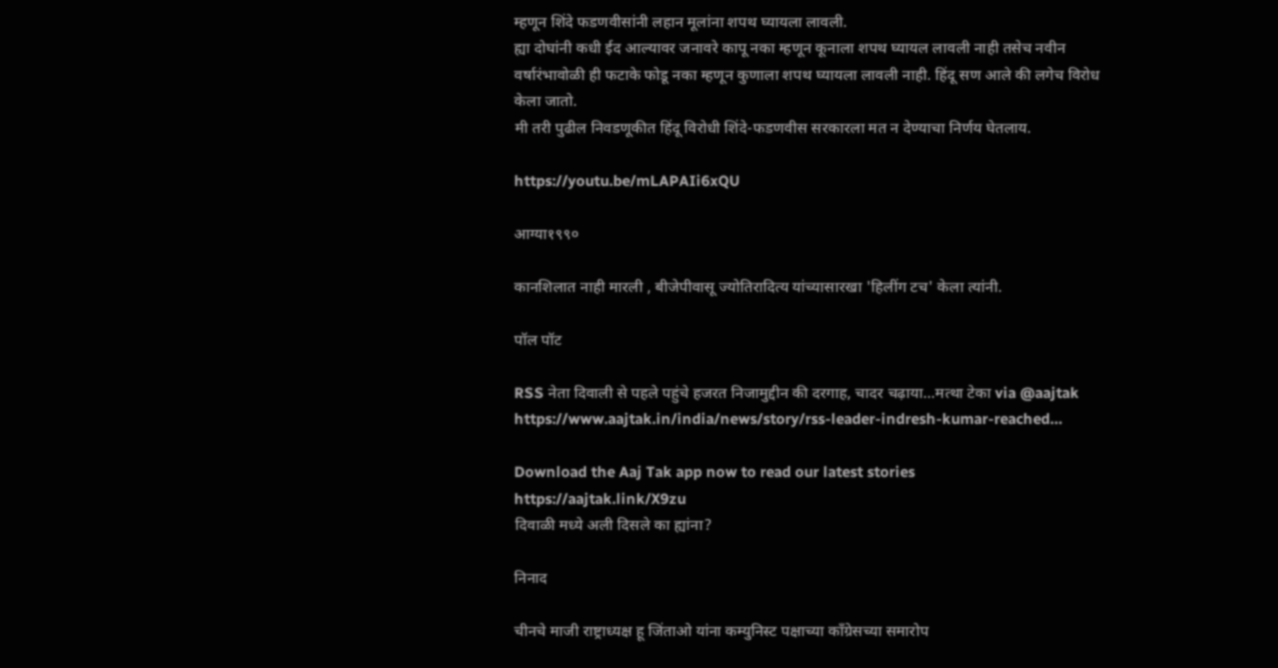म्हणून शिंदे फडणवीसांनी लहान मूलांना शपथ घ्यायला लावली.
ह्या दोघांनी कधी ईद आल्यावर जनावरे कापू नका म्हणून कूनाला शपथ घ्यायल लावली नाही तसेच नवीन वर्षारंभावोळी ही फटाके फोडू नका म्हणून कुणाला शपथ घ्यायला लावली नाही. हिंदू सण आले की लगेच विरोध केला जातो.
मी तरी पुढील निवडणूकीत हिंदू विरोधी शिंदे-फडणवीस सरकारला मत न देण्याचा निर्णय घेतलाय.

https://youtu.be/mLAPAIi6xQU

आग्या१९९०

कानशिलात नाही मारली , बीजेपीवासू ज्योतिरादित्य यांच्यासारखा 'हिलींग टच' केला त्यांनी.

पॉल पॉट

RSS नेता दिवाली से पहले पहुंचे हजरत निजामुद्दीन की दरगाह, चादर चढ़ाया...मत्था टेका via @aajtak https://www.aajtak.in/india/news/story/rss-leader-indresh-kumar-reached…

Download the Aaj Tak app now to read our latest stories
https://aajtak.link/X9zu
दिवाळी मध्ये अली दिसले का ह्यांना?

निनाद

चीनचे माजी राष्ट्राध्यक्ष हू जिंताओ यांना कम्युनिस्ट पक्षाच्या काँग्रेसच्या समारोप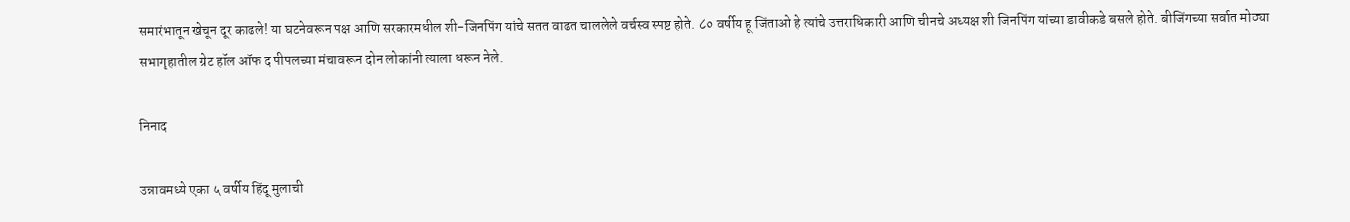समारंभातून खेचून दूर काढले! या घटनेवरून पक्ष आणि सरकारमधील शी-जिनपिंग यांचे सतत वाढत चाललेले वर्चस्व स्पष्ट होते. ८० वर्षीय हू जिंताओ हे त्यांचे उत्तराधिकारी आणि चीनचे अध्यक्ष शी जिनपिंग यांच्या डावीकडे बसले होते. बीजिंगच्या सर्वात मोठ्या सभागृहातील ग्रेट हॉल ऑफ द पीपलच्या मंचावरून दोन लोकांनी त्याला धरून नेले.

निनाद

उन्नावमध्ये एका ५ वर्षीय हिंदू मुलाची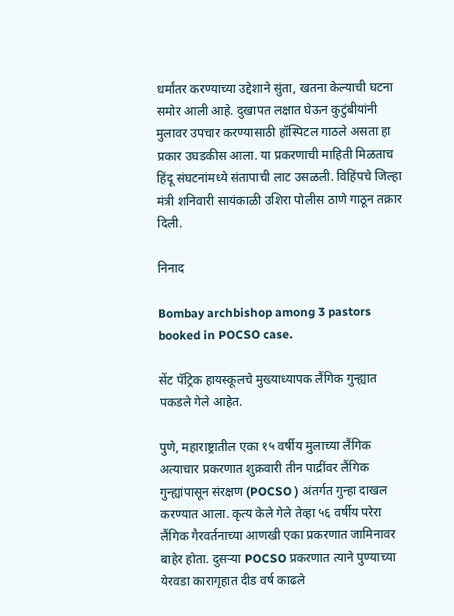धर्मांतर करण्याच्या उद्देशाने सुंता, खतना केल्याची घटना समोर आली आहे. दुखापत लक्षात घेऊन कुटुंबीयांनी मुलावर उपचार करण्यासाठी हॉस्पिटल गाठले असता हा प्रकार उघडकीस आला. या प्रकरणाची माहिती मिळताच हिंदू संघटनांमध्ये संतापाची लाट उसळली. विहिंपचे जिल्हा मंत्री शनिवारी सायंकाळी उशिरा पोलीस ठाणे गाठून तक्रार दिली.

निनाद

Bombay archbishop among 3 pastors booked in POCSO case.

सेंट पॅट्रिक हायस्कूलचे मुख्याध्यापक लैंगिक गुन्ह्यात पकडले गेले आहेत.

पुणे, महाराष्ट्रातील एका १५ वर्षीय मुलाच्या लैंगिक अत्याचार प्रकरणात शुक्रवारी तीन पाद्रींवर लैंगिक गुन्ह्यांपासून संरक्षण (POCSO ) अंतर्गत गुन्हा दाखल करण्यात आला. कृत्य केले गेले तेव्हा ५६ वर्षीय परेरा लैंगिक गैरवर्तनाच्या आणखी एका प्रकरणात जामिनावर बाहेर होता. दुसर्‍या POCSO प्रकरणात त्याने पुण्याच्या येरवडा कारागृहात दीड वर्ष काढले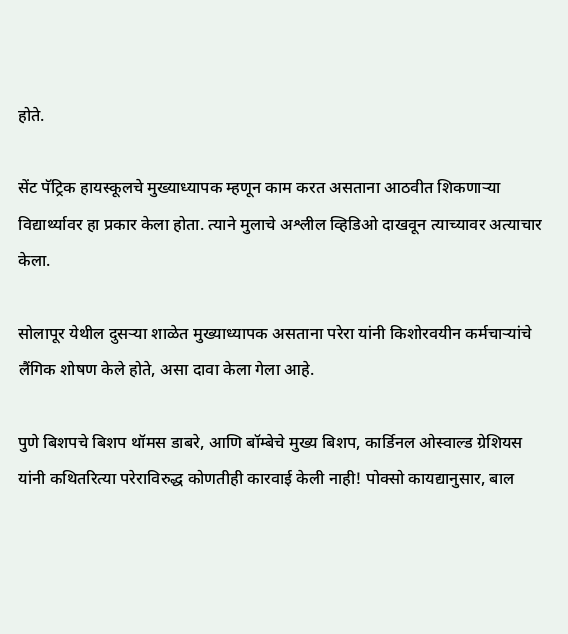होते.

सेंट पॅट्रिक हायस्कूलचे मुख्याध्यापक म्हणून काम करत असताना आठवीत शिकणाऱ्या विद्यार्थ्यावर हा प्रकार केला होता. त्याने मुलाचे अश्लील व्हिडिओ दाखवून त्याच्यावर अत्याचार केला.

सोलापूर येथील दुसर्‍या शाळेत मुख्याध्यापक असताना परेरा यांनी किशोरवयीन कर्मचार्‍यांचे लैंगिक शोषण केले होते, असा दावा केला गेला आहे.

पुणे बिशपचे बिशप थॉमस डाबरे, आणि बॉम्बेचे मुख्य बिशप, कार्डिनल ओस्वाल्ड ग्रेशियस यांनी कथितरित्या परेराविरुद्ध कोणतीही कारवाई केली नाही! पोक्सो कायद्यानुसार, बाल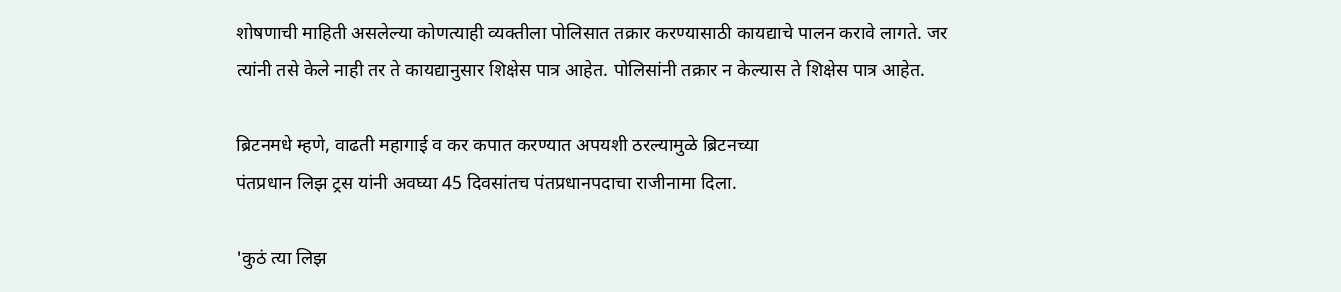शोषणाची माहिती असलेल्या कोणत्याही व्यक्तीला पोलिसात तक्रार करण्यासाठी कायद्याचे पालन करावे लागते. जर त्यांनी तसे केले नाही तर ते कायद्यानुसार शिक्षेस पात्र आहेत. पोलिसांनी तक्रार न केल्यास ते शिक्षेस पात्र आहेत.

ब्रिटनमधे म्हणे, वाढती महागाई व कर कपात करण्यात अपयशी ठरल्यामुळे ब्रिटनच्या
पंतप्रधान लिझ ट्रस यांनी अवघ्या 45 दिवसांतच पंतप्रधानपदाचा राजीनामा दिला.

'कुठं त्या लिझ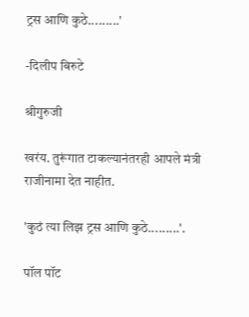ट्रस आणि कुठे.........'

-दिलीप बिरुटे

श्रीगुरुजी

खरंय. तुरूंगात टाकल्यानंतरही आपले मंत्री राजीनामा देत नाहीत.

'कुठं त्या लिझ ट्रस आणि कुठे.........'.

पॉल पॉट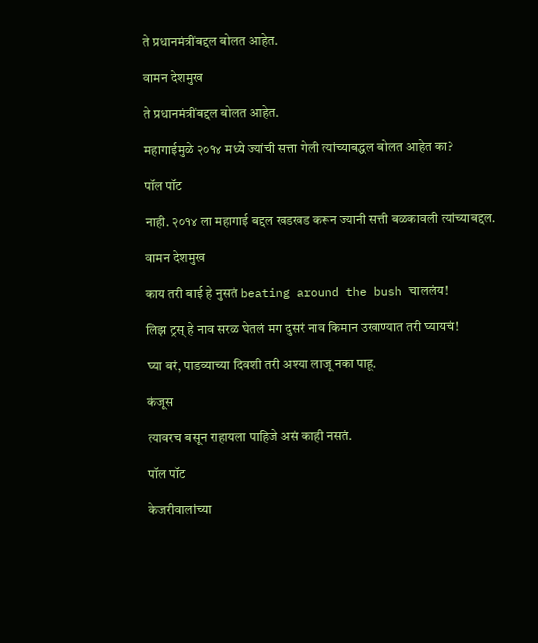ते प्रधानमंत्रींबद्दल बोलत आहेत.

वामन देशमुख

ते प्रधानमंत्रींबद्दल बोलत आहेत.

महागाईमुळे २०१४ मध्ये ज्यांची सत्ता गेली त्यांच्याबद्धल बोलत आहेत का?

पॉल पॉट

नाही. २०१४ ला महागाई बद्दल खडखड करून ज्यानी सत्ती बळकावली त्यांच्याबद्दल.

वामन देशमुख

काय तरी बाई हे नुसतं beating around the bush चाललंय!

लिझ ट्रस् हे नाव सरळ घेतलं मग दुसरं नाव किमान उखाण्यात तरी घ्यायचं!

घ्या बरं, पाडव्याच्या दिवशी तरी अश्या लाजू नका पाहू.

कंजूस

त्यावरच बसून राहायला पाहिजे असं काही नसतं.

पॉल पॉट

केजरीवालांच्या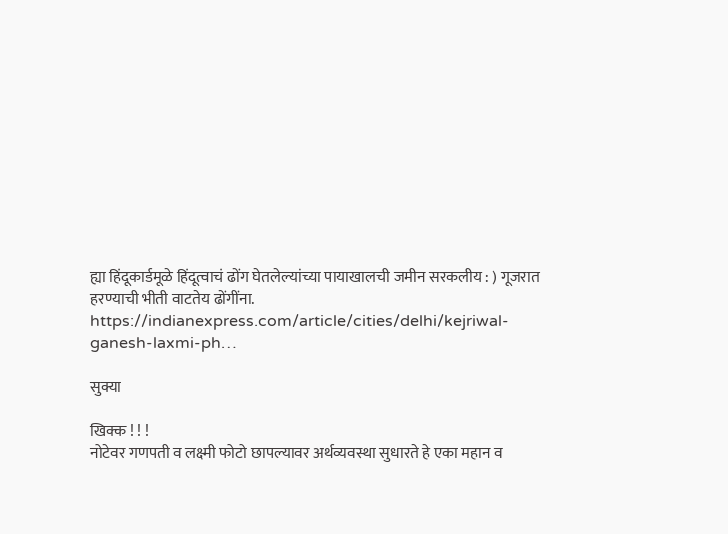ह्या हिंदूकार्डमूळे हिंदूत्वाचं ढोंग घेतलेल्यांच्या पायाखालची जमीन सरकलीय : ) गूजरात हरण्याची भीती वाटतेय ढोंगींना.
https://indianexpress.com/article/cities/delhi/kejriwal-ganesh-laxmi-ph…

सुक्या

खिक्क ! ! !
नोटेवर गणपती व लक्ष्मी फोटो छापल्यावर अर्थव्यवस्था सुधारते हे एका महान व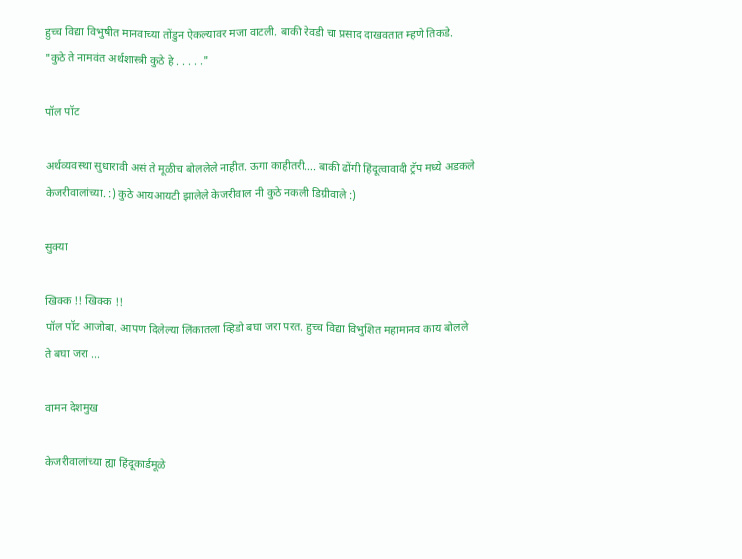हुच्च विद्या विभुषीत मानवाच्या तोंडुन ऐकल्यावर मजा वाटली. बाकी रेवडी चा प्रसाद दाखवतात म्हणे तिकडे.
"कुठे ते नामवंत अर्थशास्त्री कुठे हे . . . . ."

पॉल पॉट

अर्थव्यवस्था सुधारावी असं ते मूळीच बोललेले नाहीत. ऊगा काहीतरी…. बाकी ढोंगी हिंदूत्वावादी ट्रॅप मध्ये अडकले केजरीवालांच्या. :) कुठे आयआयटी झालेले केजरीवाल नी कुठे नकली डिग्रीवाले :)

सुक्या

खिक्क !! खिक्क !!
पॉल पॉट आजोबा. आपण दिलेल्या लिंकातला व्हिडो बघा जरा परत. हुच्च विद्या विभुशित महामानव काय बोलले ते बघा जरा ...

वामन देशमुख

केजरीवालांच्या ह्या हिंदूकार्डमूळे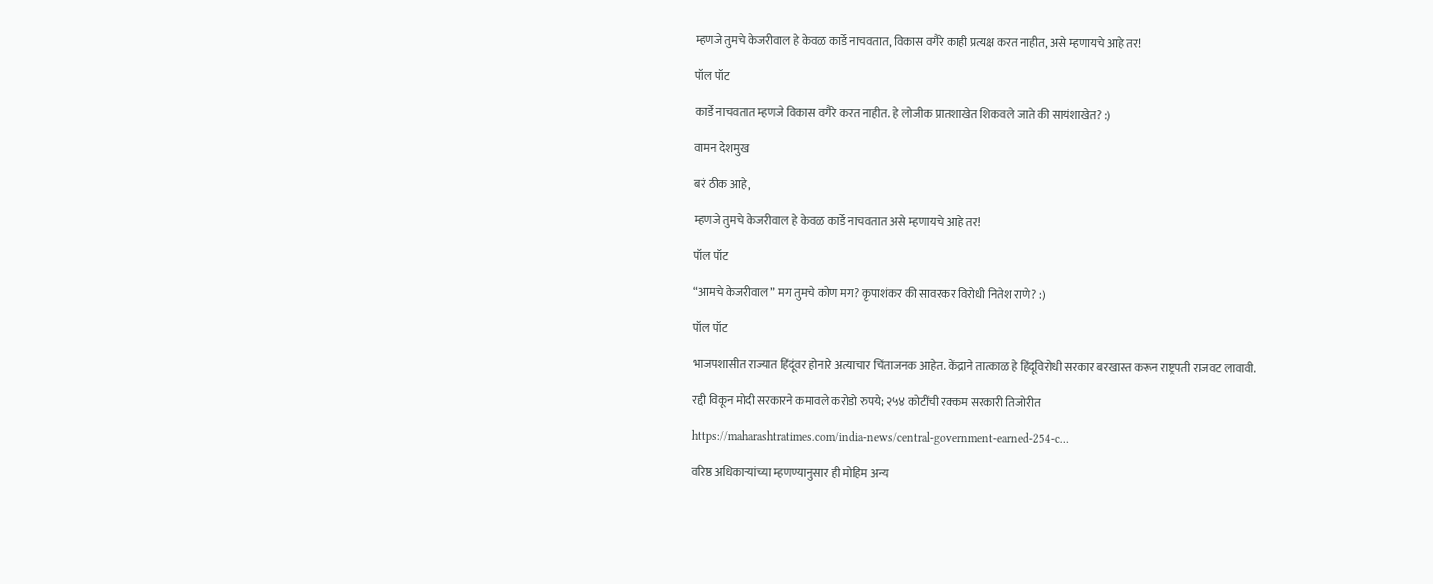म्हणजे तुमचे केजरीवाल हे केवळ कार्डे नाचवतात, विकास वगैरे काही प्रत्यक्ष करत नाहीत, असे म्हणायचे आहे तर!

पॉल पॉट

कार्डे नाचवतात म्हणजे विकास वगैरे करत नाहीत. हे लोजीक प्रातशाखेत शिकवले जाते की सायंशाखेत? :)

वामन देशमुख

बरं ठीक आहे,

म्हणजे तुमचे केजरीवाल हे केवळ कार्डे नाचवतात असे म्हणायचे आहे तर!

पॉल पॉट

“आमचे केजरीवाल” मग तुमचे कोण मग? कृपाशंकर की सावरकर विरोधी नितेश राणे? :)

पॉल पॉट

भाजपशासीत राज्यात हिंदूंवर होनारे अत्याचार चिंताजनक आहेत. केंद्राने तात्काळ हे हिंदूविरोधी सरकार बरखास्त करून राष्ट्रपती राजवट लावावी.

रद्दी विकून मोदी सरकारने कमावले करोडो रुपये; २५४ कोटींची रक्कम सरकारी तिजोरीत

https://maharashtratimes.com/india-news/central-government-earned-254-c…

वरिष्ठ अधिकाऱ्यांच्या म्हणण्यानुसार ही मोहिम अन्य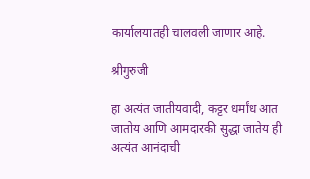कार्यालयातही चालवली जाणार आहे.

श्रीगुरुजी

हा अत्यंत जातीयवादी, कट्टर धर्मांध आत जातोय आणि आमदारकी सुद्धा जातेय ही अत्यंत आनंदाची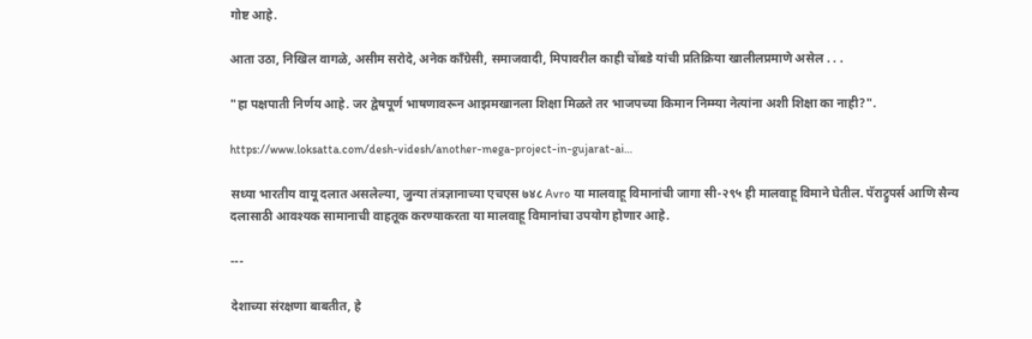गोष्ट आहे.

आता उठा, निखिल वागळे, असीम सरोदे, अनेक कॉंग्रेसी, समाजवादी, मिपावरील काही चोंबडे यांची प्रतिक्रिया खालीलप्रमाणे असेल . . .

"हा पक्षपाती निर्णय आहे. जर द्वेषपूर्ण भाषणावरून आझमखानला शिक्षा मिळते तर भाजपच्या किमान निम्म्या नेत्यांना अशी शिक्षा का नाही?".

https://www.loksatta.com/desh-videsh/another-mega-project-in-gujarat-ai…

सध्या भारतीय वायू दलात असलेल्या, जुन्या तंत्रज्ञानाच्या एचएस ७४८ Avro या मालवाहू विमानांची जागा सी-२९५ ही मालवाहू विमाने घेतील. पॅराट्रुपर्स आणि सैन्य दलासाठी आवश्यक सामानाची वाहतूक करण्याकरता या मालवाहू विमानांचा उपयोग होणार आहे.

---

देशाच्या संरक्षणा बाबतीत, हे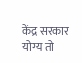केंद्र सरकार योग्य तो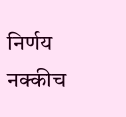निर्णय नक्कीच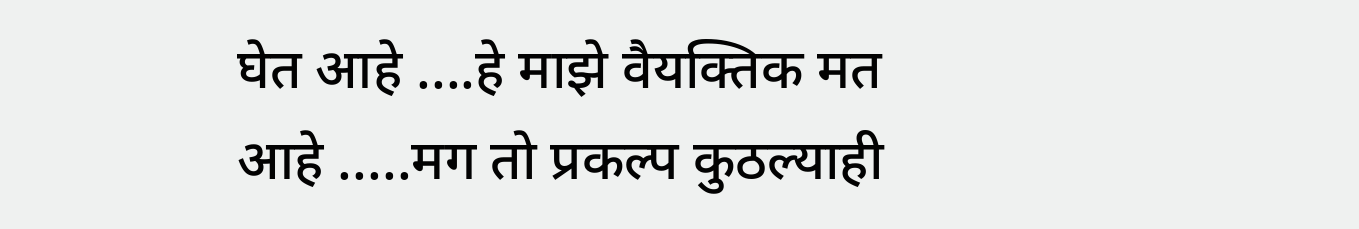घेत आहे ....हे माझे वैयक्तिक मत आहे .....मग तो प्रकल्प कुठल्याही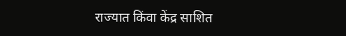राज्यात किंवा केंद्र साशित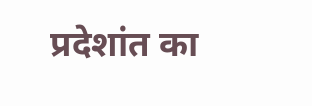प्रदेशांत का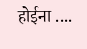होईना ....